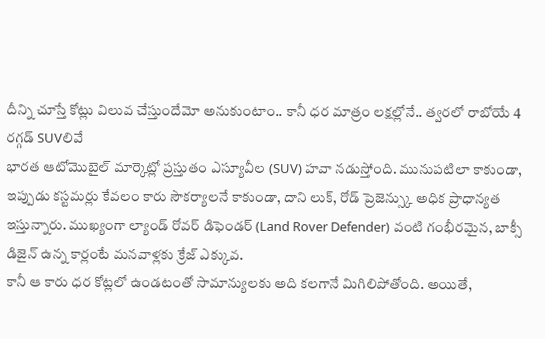దీన్ని చూస్తే కోట్లు విలువ చేస్తుందేమో అనుకుంటాం.. కానీ ధర మాత్రం లక్షల్లోనే.. త్వరలో రాబోయే 4 రగ్గడ్ SUVలివే
భారత ఆటోమొబైల్ మార్కెట్లో ప్రస్తుతం ఎస్యూవీల (SUV) హవా నడుస్తోంది. మునుపటిలా కాకుండా, ఇప్పుడు కస్టమర్లు కేవలం కారు సౌకర్యాలనే కాకుండా, దాని లుక్, రోడ్ ప్రెజెన్స్కు అధిక ప్రాధాన్యత ఇస్తున్నారు. ముఖ్యంగా ల్యాండ్ రోవర్ డిఫెండర్ (Land Rover Defender) వంటి గంభీరమైన, బాక్సీ డిజైన్ ఉన్న కార్లంటే మనవాళ్లకు క్రేజ్ ఎక్కువ.
కానీ ఆ కారు ధర కోట్లలో ఉండటంతో సామాన్యులకు అది కలగానే మిగిలిపోతోంది. అయితే,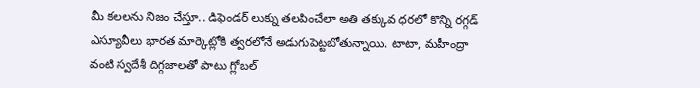మీ కలలను నిజం చేస్తూ.. డిఫెండర్ లుక్ను తలపించేలా అతి తక్కువ ధరలో కొన్ని రగ్గడ్ ఎస్యూవీలు భారత మార్కెట్లోకి త్వరలోనే అడుగుపెట్టబోతున్నాయి. టాటా, మహీంద్రా వంటి స్వదేశీ దిగ్గజాలతో పాటు గ్లోబల్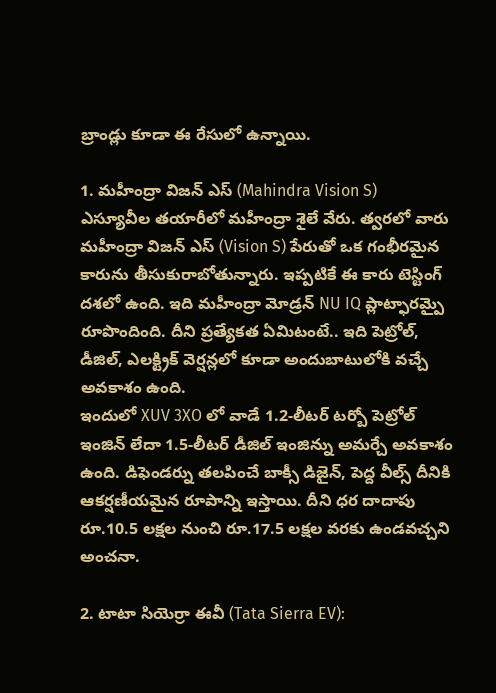బ్రాండ్లు కూడా ఈ రేసులో ఉన్నాయి.

1. మహీంద్రా విజన్ ఎస్ (Mahindra Vision S)
ఎస్యూవీల తయారీలో మహీంద్రా శైలే వేరు. త్వరలో వారు మహీంద్రా విజన్ ఎస్ (Vision S) పేరుతో ఒక గంభీరమైన కారును తీసుకురాబోతున్నారు. ఇప్పటికే ఈ కారు టెస్టింగ్ దశలో ఉంది. ఇది మహీంద్రా మోడ్రన్ NU IQ ప్లాట్ఫారమ్పై రూపొందింది. దీని ప్రత్యేకత ఏమిటంటే.. ఇది పెట్రోల్, డీజిల్, ఎలక్ట్రిక్ వెర్షన్లలో కూడా అందుబాటులోకి వచ్చే అవకాశం ఉంది.
ఇందులో XUV 3XO లో వాడే 1.2-లీటర్ టర్బో పెట్రోల్ ఇంజిన్ లేదా 1.5-లీటర్ డీజిల్ ఇంజిన్ను అమర్చే అవకాశం ఉంది. డిఫెండర్ను తలపించే బాక్సీ డిజైన్, పెద్ద వీల్స్ దీనికి ఆకర్షణీయమైన రూపాన్ని ఇస్తాయి. దీని ధర దాదాపు రూ.10.5 లక్షల నుంచి రూ.17.5 లక్షల వరకు ఉండవచ్చని అంచనా.

2. టాటా సియెర్రా ఈవీ (Tata Sierra EV):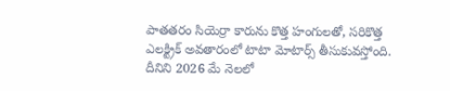పాతతరం సియెర్రా కారును కొత్త హంగులతో, సరికొత్త ఎలక్ట్రిక్ అవతారంలో టాటా మోటార్స్ తీసుకువస్తోంది. దీనిని 2026 మే నెలలో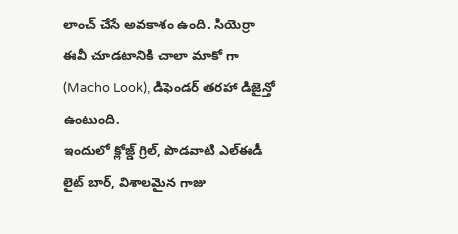లాంచ్ చేసే అవకాశం ఉంది. సియెర్రా ఈవీ చూడటానికి చాలా మాకో గా (Macho Look), డిఫెండర్ తరహా డిజైన్తో ఉంటుంది.
ఇందులో క్లోజ్డ్ గ్రిల్, పొడవాటి ఎల్ఈడీ లైట్ బార్, విశాలమైన గాజు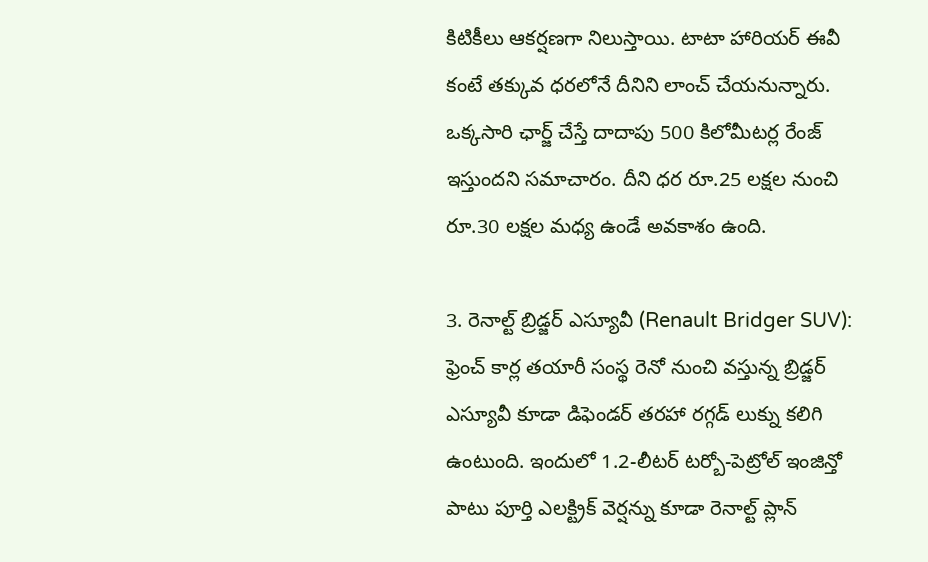కిటికీలు ఆకర్షణగా నిలుస్తాయి. టాటా హారియర్ ఈవీ కంటే తక్కువ ధరలోనే దీనిని లాంచ్ చేయనున్నారు. ఒక్కసారి ఛార్జ్ చేస్తే దాదాపు 500 కిలోమీటర్ల రేంజ్ ఇస్తుందని సమాచారం. దీని ధర రూ.25 లక్షల నుంచి రూ.30 లక్షల మధ్య ఉండే అవకాశం ఉంది.

3. రెనాల్ట్ బ్రిడ్జర్ ఎస్యూవీ (Renault Bridger SUV):
ఫ్రెంచ్ కార్ల తయారీ సంస్థ రెనో నుంచి వస్తున్న బ్రిడ్జర్ ఎస్యూవీ కూడా డిఫెండర్ తరహా రగ్గడ్ లుక్ను కలిగి ఉంటుంది. ఇందులో 1.2-లీటర్ టర్బో-పెట్రోల్ ఇంజిన్తో పాటు పూర్తి ఎలక్ట్రిక్ వెర్షన్ను కూడా రెనాల్ట్ ప్లాన్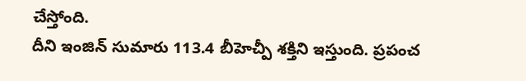చేస్తోంది.
దీని ఇంజిన్ సుమారు 113.4 బీహెచ్పీ శక్తిని ఇస్తుంది. ప్రపంచ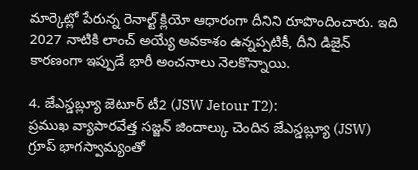మార్కెట్లో పేరున్న రెనాల్ట్ క్లియో ఆధారంగా దీనిని రూపొందించారు. ఇది 2027 నాటికి లాంచ్ అయ్యే అవకాశం ఉన్నప్పటికీ, దీని డిజైన్ కారణంగా ఇప్పుడే భారీ అంచనాలు నెలకొన్నాయి.

4. జేఎస్డబ్ల్యూ జెటూర్ టీ2 (JSW Jetour T2):
ప్రముఖ వ్యాపారవేత్త సజ్జన్ జిందాల్కు చెందిన జేఎస్డబ్ల్యూ (JSW) గ్రూప్ భాగస్వామ్యంతో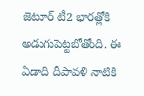జెటూర్ టీ2 భారత్లోకి అడుగుపెట్టబోతోంది. ఈ ఏడాది దీపావళి నాటికి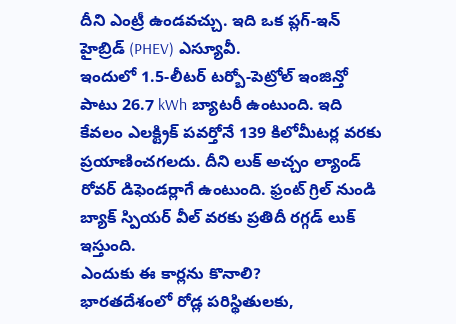దీని ఎంట్రీ ఉండవచ్చు. ఇది ఒక ప్లగ్-ఇన్ హైబ్రిడ్ (PHEV) ఎస్యూవీ.
ఇందులో 1.5-లీటర్ టర్బో-పెట్రోల్ ఇంజిన్తో పాటు 26.7 kWh బ్యాటరీ ఉంటుంది. ఇది కేవలం ఎలక్ట్రిక్ పవర్తోనే 139 కిలోమీటర్ల వరకు ప్రయాణించగలదు. దీని లుక్ అచ్చం ల్యాండ్ రోవర్ డిఫెండర్లాగే ఉంటుంది. ఫ్రంట్ గ్రిల్ నుండి బ్యాక్ స్పియర్ వీల్ వరకు ప్రతిదీ రగ్గడ్ లుక్ ఇస్తుంది.
ఎందుకు ఈ కార్లను కొనాలి?
భారతదేశంలో రోడ్ల పరిస్థితులకు,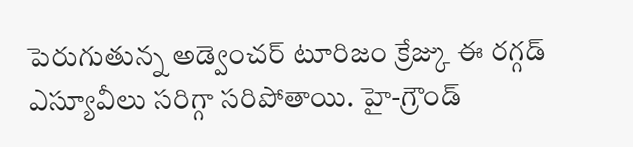పెరుగుతున్న అడ్వెంచర్ టూరిజం క్రేజ్కు ఈ రగ్గడ్ ఎస్యూవీలు సరిగ్గా సరిపోతాయి. హై-గ్రౌండ్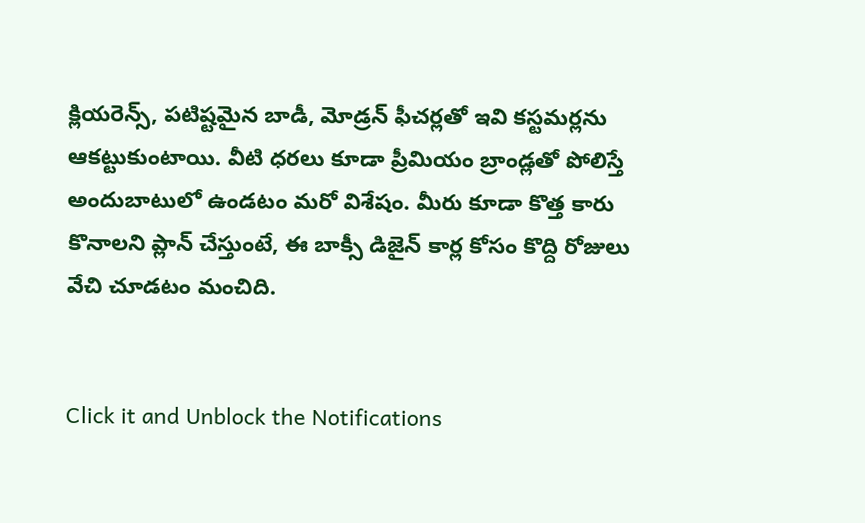క్లియరెన్స్, పటిష్టమైన బాడీ, మోడ్రన్ ఫీచర్లతో ఇవి కస్టమర్లను ఆకట్టుకుంటాయి. వీటి ధరలు కూడా ప్రీమియం బ్రాండ్లతో పోలిస్తే అందుబాటులో ఉండటం మరో విశేషం. మీరు కూడా కొత్త కారు కొనాలని ప్లాన్ చేస్తుంటే, ఈ బాక్సీ డిజైన్ కార్ల కోసం కొద్ది రోజులు వేచి చూడటం మంచిది.


Click it and Unblock the Notifications